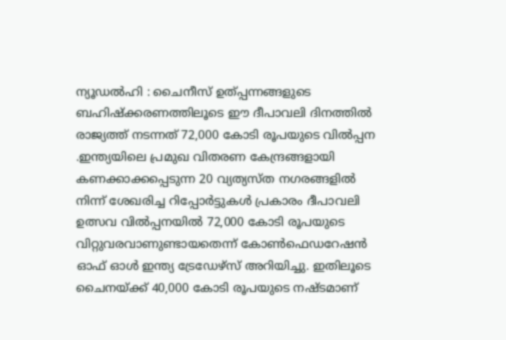ന്യൂഡല്‍ഹി : ചൈനീസ് ഉത്പ്പന്നങ്ങളുടെ ബഹിഷ്ക്കരണത്തിലൂടെ ഈ ദീപാവലി ദിനത്തില്‍ രാജ്യത്ത് നടന്നത് 72,000 കോടി രൂപയുടെ വില്‍പ്പന .ഇന്ത്യയിലെ പ്രമുഖ വിതരണ കേന്ദ്രങ്ങളായി കണക്കാക്കപ്പെടുന്ന 20 വ്യത്യസ്ത നഗരങ്ങളില്‍ നിന്ന് ശേഖരിച്ച റിപ്പോര്‍ട്ടുകള്‍ പ്രകാരം ദീപാവലി ഉത്സവ വില്‍പ്പനയില്‍ 72,000 കോടി രൂപയുടെ വിറ്റുവരവാണുണ്ടായതെന്ന് കോണ്‍ഫെഡറേഷന്‍ ഓഫ് ഓള്‍ ഇന്ത്യ ട്രേഡേഴ്സ് അറിയിച്ചു. ഇതിലൂടെ ചൈനയ്ക്ക് 40,000 കോടി രൂപയുടെ നഷ്ടമാണ്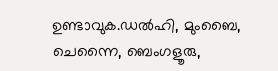ഉണ്ടാവുക.ഡല്‍ഹി, മുംബൈ, ചെന്നൈ, ബെംഗളൂരു,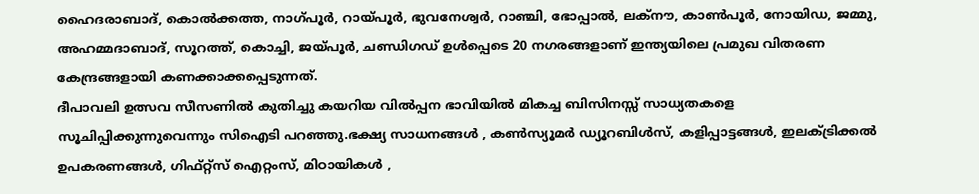ഹൈദരാബാദ്, കൊല്‍ക്കത്ത, നാഗ്പൂര്‍, റായ്പൂര്‍, ഭുവനേശ്വര്‍, റാഞ്ചി, ഭോപ്പാല്‍, ലക്നൗ, കാണ്‍പൂര്‍, നോയിഡ, ജമ്മു, അഹമ്മദാബാദ്, സൂറത്ത്, കൊച്ചി, ജയ്പൂര്‍, ചണ്ഡിഗഡ് ഉള്‍പ്പെടെ 20 നഗരങ്ങളാണ് ഇന്ത്യയിലെ പ്രമുഖ വിതരണ കേന്ദ്രങ്ങളായി കണക്കാക്കപ്പെടുന്നത്.
ദീപാവലി ഉത്സവ സീസണില്‍ കുതിച്ചു കയറിയ വില്‍പ്പന ഭാവിയില്‍ മികച്ച ബിസിനസ്സ് സാധ്യതകളെ സൂചിപ്പിക്കുന്നുവെന്നും സിഐടി പറഞ്ഞു.ഭക്ഷ്യ സാധനങ്ങള്‍ , കണ്‍സ്യൂമര്‍ ഡ്യൂറബിള്‍സ്, കളിപ്പാട്ടങ്ങള്‍, ഇലക്‌ട്രിക്കല്‍ ഉപകരണങ്ങള്‍, ഗിഫ്റ്റ്സ് ഐറ്റംസ്, മിഠായികള്‍ ,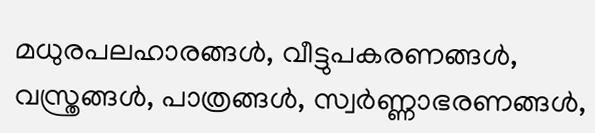മധുരപലഹാരങ്ങള്‍, വീട്ടുപകരണങ്ങള്‍, വസ്ത്രങ്ങള്‍, പാത്രങ്ങള്‍, സ്വര്‍ണ്ണാഭരണങ്ങള്‍,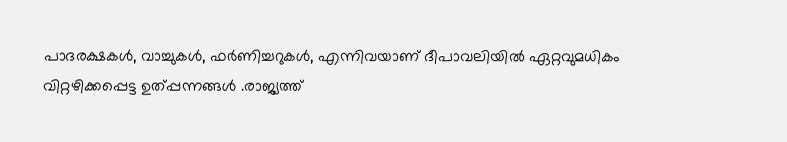പാദരക്ഷകള്‍, വാച്ചുകള്‍, ഫര്‍ണിച്ചറുകള്‍, എന്നിവയാണ് ദീപാവലിയില്‍ ഏറ്റവുമധികം വിറ്റഴിക്കപ്പെട്ട ഉത്പ്പന്നങ്ങള്‍ .രാജ്യത്ത്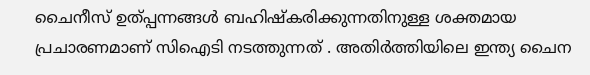ചൈനീസ് ഉത്പ്പന്നങ്ങള്‍ ബഹിഷ്കരിക്കുന്നതിനുള്ള ശക്തമായ പ്രചാരണമാണ് സിഐടി നടത്തുന്നത് . അതിര്‍ത്തിയിലെ ഇന്ത്യ ചൈന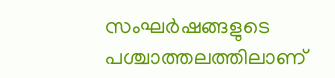സംഘര്‍ഷങ്ങളുടെ പശ്ചാത്തലത്തിലാണ്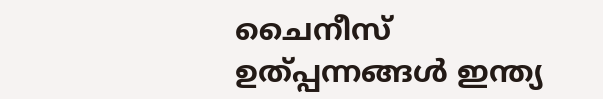ചൈനീസ് ഉത്പ്പന്നങ്ങള്‍ ഇന്ത്യ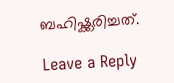ബഹിഷ്ക്കരിച്ചത്.

Leave a Reply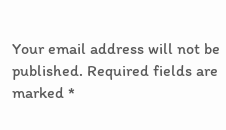Your email address will not be published. Required fields are marked *